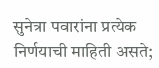सुनेत्रा पवारांना प्रत्येक निर्णयाची माहिती असते;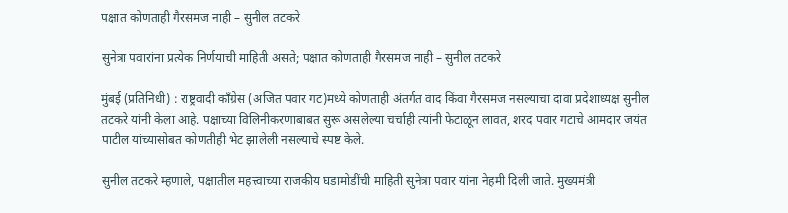पक्षात कोणताही गैरसमज नाही – सुनील तटकरे

सुनेत्रा पवारांना प्रत्येक निर्णयाची माहिती असते; पक्षात कोणताही गैरसमज नाही – सुनील तटकरे

मुंबई (प्रतिनिधी) : राष्ट्रवादी काँग्रेस (अजित पवार गट)मध्ये कोणताही अंतर्गत वाद किंवा गैरसमज नसल्याचा दावा प्रदेशाध्यक्ष सुनील तटकरे यांनी केला आहे. पक्षाच्या विलिनीकरणाबाबत सुरू असलेल्या चर्चाही त्यांनी फेटाळून लावत, शरद पवार गटाचे आमदार जयंत पाटील यांच्यासोबत कोणतीही भेट झालेली नसल्याचे स्पष्ट केले.

सुनील तटकरे म्हणाले, पक्षातील महत्त्वाच्या राजकीय घडामोडींची माहिती सुनेत्रा पवार यांना नेहमी दिली जाते. मुख्यमंत्री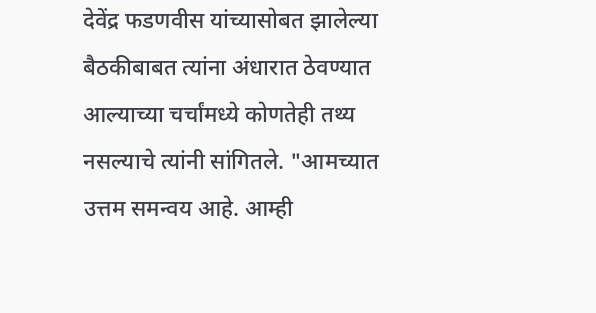देवेंद्र फडणवीस यांच्यासोबत झालेल्या बैठकीबाबत त्यांना अंधारात ठेवण्यात आल्याच्या चर्चांमध्ये कोणतेही तथ्य नसल्याचे त्यांनी सांगितले. "आमच्यात उत्तम समन्वय आहे. आम्ही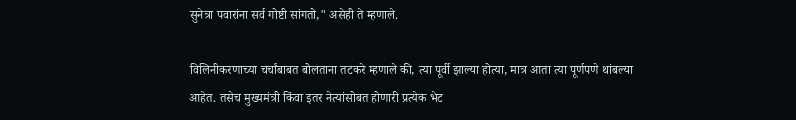सुनेत्रा पवारांना सर्व गोष्टी सांगतो," असेही ते म्हणाले.

विलिनीकरणाच्या चर्चांबाबत बोलताना तटकरे म्हणाले की, त्या पूर्वी झाल्या होत्या, मात्र आता त्या पूर्णपणे थांबल्या आहेत. तसेच मुख्यमंत्री किंवा इतर नेत्यांसोबत होणारी प्रत्येक भेट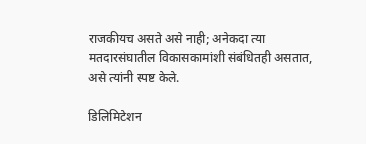राजकीयच असते असे नाही; अनेकदा त्या मतदारसंघातील विकासकामांशी संबंधितही असतात, असे त्यांनी स्पष्ट केले.

डिलिमिटेशन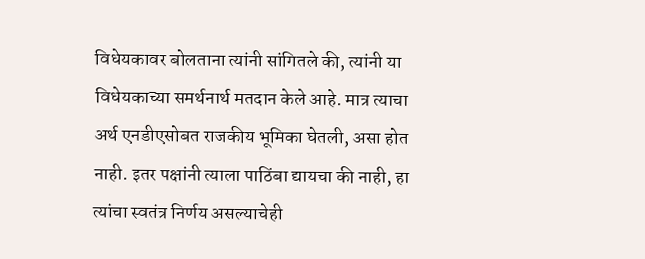विधेयकावर बोलताना त्यांनी सांगितले की, त्यांनी या विधेयकाच्या समर्थनार्थ मतदान केले आहे. मात्र त्याचा अर्थ एनडीएसोबत राजकीय भूमिका घेतली, असा होत नाही. इतर पक्षांनी त्याला पाठिंबा द्यायचा की नाही, हा त्यांचा स्वतंत्र निर्णय असल्याचेही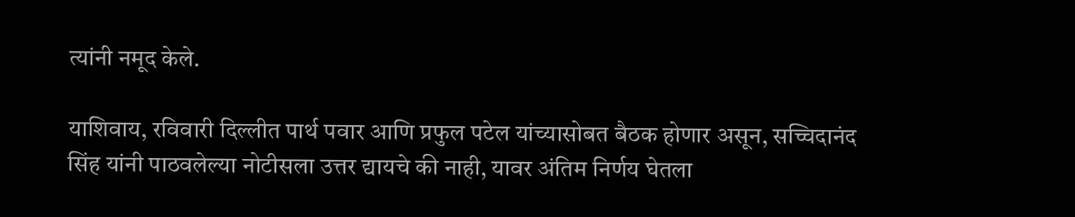त्यांनी नमूद केले.

याशिवाय, रविवारी दिल्लीत पार्थ पवार आणि प्रफुल पटेल यांच्यासोबत बैठक होणार असून, सच्चिदानंद सिंह यांनी पाठवलेल्या नोटीसला उत्तर द्यायचे की नाही, यावर अंतिम निर्णय घेतला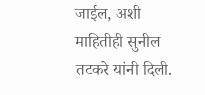जाईल, अशी माहितीही सुनील तटकरे यांनी दिली.